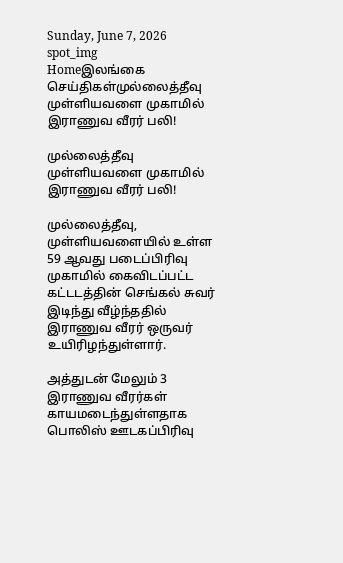Sunday, June 7, 2026
spot_img
Homeஇலங்கை செய்திகள்முல்லைத்தீவு முள்ளியவளை முகாமில் இராணுவ வீரர் பலி!

முல்லைத்தீவு முள்ளியவளை முகாமில் இராணுவ வீரர் பலி!

முல்லைத்தீவு, முள்ளியவளையில் உள்ள 59 ஆவது படைப்பிரிவு முகாமில் கைவிடப்பட்ட கட்டடத்தின் செங்கல் சுவர் இடிந்து வீழ்ந்ததில் இராணுவ வீரர் ஒருவர் உயிரிழந்துள்ளார்.

அத்துடன் மேலும் 3 இராணுவ வீரர்கள் காயமடைந்துள்ளதாக பொலிஸ் ஊடகப்பிரிவு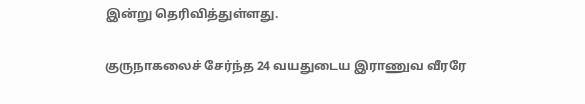இன்று தெரிவித்துள்ளது.

குருநாகலைச் சேர்ந்த 24 வயதுடைய இராணுவ வீரரே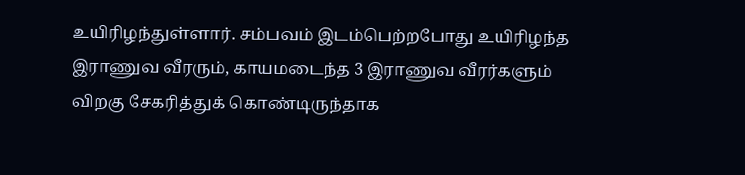உயிரிழந்துள்ளார். சம்பவம் இடம்பெற்றபோது உயிரிழந்த இராணுவ வீரரும், காயமடைந்த 3 இராணுவ வீரர்களும் விறகு சேகரித்துக் கொண்டிருந்தாக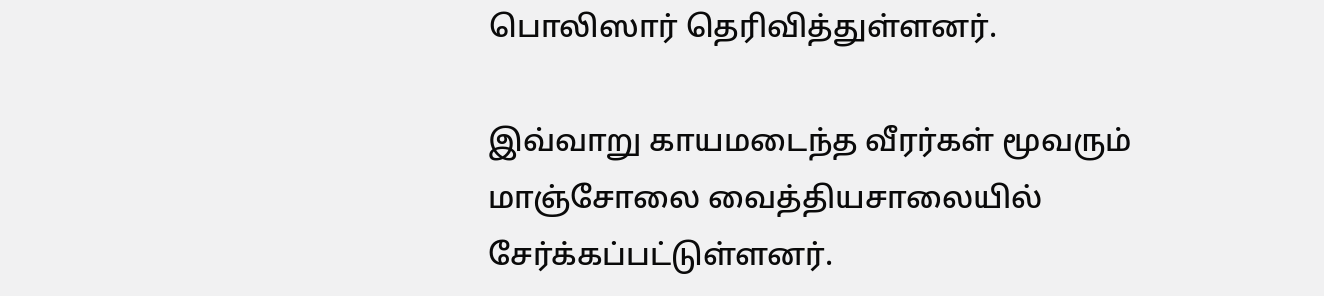பொலிஸார் தெரிவித்துள்ளனர்.

இவ்வாறு காயமடைந்த வீரர்கள் மூவரும் மாஞ்சோலை வைத்தியசாலையில் சேர்க்கப்பட்டுள்ளனர்.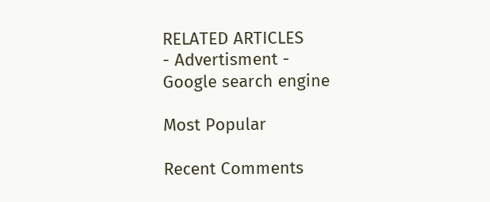RELATED ARTICLES
- Advertisment -
Google search engine

Most Popular

Recent Comments